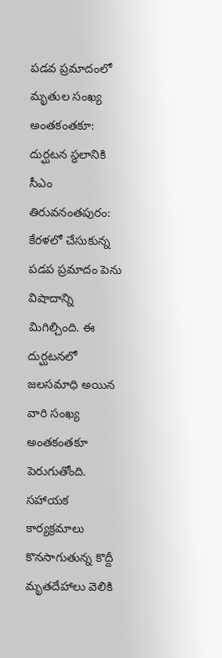పడవ ప్రమాదంలో మృతుల సంఖ్య అంతకంతకూ: దుర్ఘటన స్థలానికి సీఎం
తిరువనంతపురం: కేరళలో చేసుకున్న పడప ప్రమాదం పెను విషాదాన్ని మిగిల్చింది. ఈ దుర్ఘటనలో జలసమాధి అయిన వారి సంఖ్య అంతకంతకూ పెరుగుతోంది. సహాయక కార్యక్రమాలు కొనసాగుతున్న కొద్దీ మృతదేహాలు వెలికి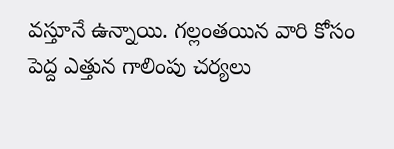వస్తూనే ఉన్నాయి. గల్లంతయిన వారి కోసం పెద్ద ఎత్తున గాలింపు చర్యలు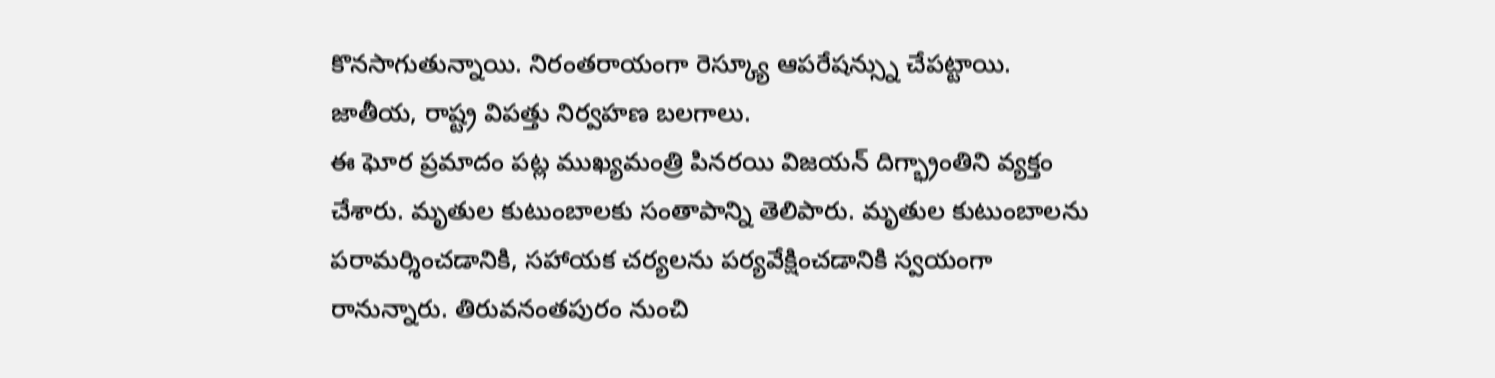కొనసాగుతున్నాయి. నిరంతరాయంగా రెస్క్యూ ఆపరేషన్స్ను చేపట్టాయి. జాతీయ, రాష్ట్ర విపత్తు నిర్వహణ బలగాలు.
ఈ ఘోర ప్రమాదం పట్ల ముఖ్యమంత్రి పినరయి విజయన్ దిగ్భ్రాంతిని వ్యక్తం చేశారు. మృతుల కుటుంబాలకు సంతాపాన్ని తెలిపారు. మృతుల కుటుంబాలను పరామర్శించడానికి, సహాయక చర్యలను పర్యవేక్షించడానికి స్వయంగా రానున్నారు. తిరువనంతపురం నుంచి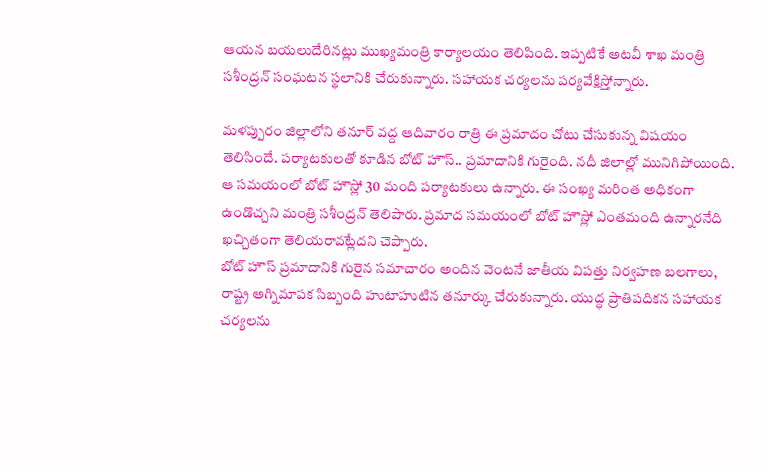ఆయన బయలుదేరినట్లు ముఖ్యమంత్రి కార్యాలయం తెలిపింది. ఇప్పటికే అటవీ శాఖ మంత్రి సశీంద్రన్ సంఘటన స్థలానికి చేరుకున్నారు. సహాయక చర్యలను పర్యవేక్షిస్తోన్నారు.

మళప్పురం జిల్లాలోని తనూర్ వద్ద ఆదివారం రాత్రి ఈ ప్రమాదం చోటు చేసుకున్న విషయం తెలిసిందే. పర్యాటకులతో కూడిన బోట్ హౌస్.. ప్రమాదానికి గురైంది. నదీ జిలాల్లో మునిగిపోయింది. ఆ సమయంలో బోట్ హౌస్లో 30 మంది పర్యాటకులు ఉన్నారు. ఈ సంఖ్య మరింత అధికంగా ఉండొచ్చని మంత్రి సశీంద్రన్ తెలిపారు. ప్రమాద సమయంలో బోట్ హౌస్లో ఎంతమంది ఉన్నారనేది ఖచ్చితంగా తెలియరావట్లేదని చెప్పారు.
బోట్ హౌస్ ప్రమాదానికి గురైన సమాచారం అందిన వెంటనే జాతీయ విపత్తు నిర్వహణ బలగాలు, రాష్ట్ర అగ్నిమాపక సిబ్బంది హుటాహుటిన తనూర్కు చేరుకున్నారు. యుద్ధ ప్రాతిపదికన సహాయక చర్యలను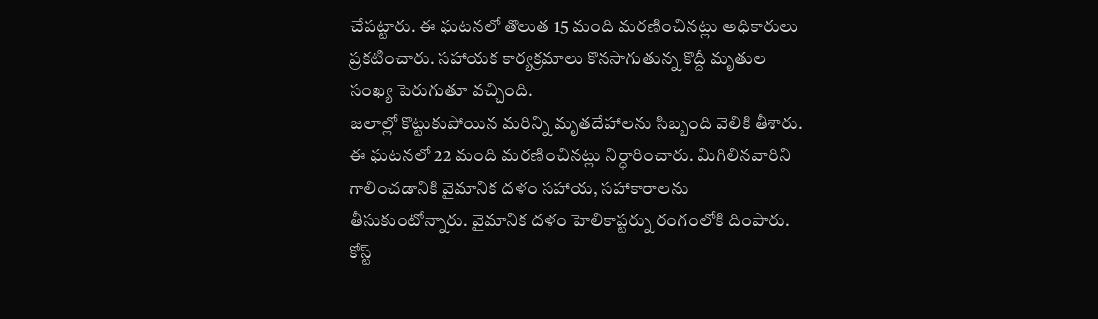చేపట్టారు. ఈ ఘటనలో తొలుత 15 మంది మరణించినట్లు అధికారులు ప్రకటించారు. సహాయక కార్యక్రమాలు కొనసాగుతున్న కొద్దీ మృతుల సంఖ్య పెరుగుతూ వచ్చింది.
జలాల్లో కొట్టుకుపోయిన మరిన్ని మృతదేహాలను సిబ్బంది వెలికి తీశారు. ఈ ఘటనలో 22 మంది మరణించినట్లు నిర్ధారించారు. మిగిలినవారిని గాలించడానికి వైమానిక దళం సహాయ, సహాకారాలను తీసుకుంటోన్నారు. వైమానిక దళం హెలికాప్టర్ను రంగంలోకి దింపారు. కోస్ట్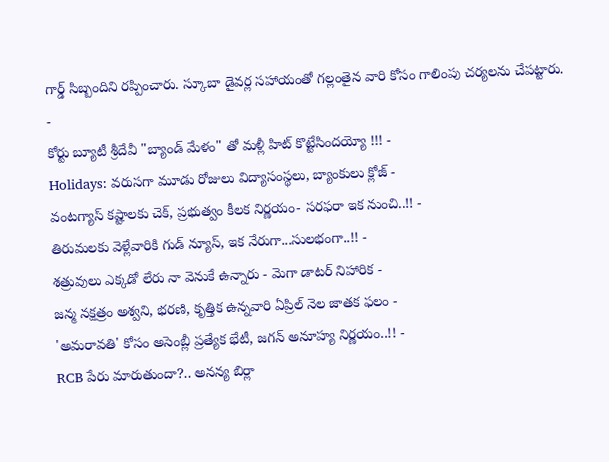గార్డ్ సిబ్బందిని రప్పించారు. స్కూబా డైవర్ల సహాయంతో గల్లంతైన వారి కోసం గాలింపు చర్యలను చేపట్టారు.
-
కోర్టు బ్యూటీ శ్రీదేవీ "బ్యాండ్ మేళం" తో మళ్లీ హిట్ కొట్టేసిందయ్యో !!! -
Holidays: వరుసగా మూడు రోజులు విద్యాసంస్థలు, బ్యాంకులు క్లోజ్ -
వంటగ్యాస్ కష్టాలకు చెక్, ప్రభుత్వం కీలక నిర్ణయం- సరఫరా ఇక నుంచి..!! -
తిరుమలకు వెళ్లేవారికి గుడ్ న్యూస్, ఇక నేరుగా...సులభంగా..!! -
శత్రువులు ఎక్కడో లేరు నా వెనుకే ఉన్నారు - మెగా డాటర్ నిహారిక -
జన్మ నక్షత్రం అశ్వని, భరణి, కృత్తిక ఉన్నవారి ఏప్రిల్ నెల జాతక ఫలం -
'అమరావతి' కోసం అసెంబ్లీ ప్రత్యేక భేటీ, జగన్ అనూహ్య నిర్ణయం..!! -
RCB పేరు మారుతుందా?.. అనన్య బిర్లా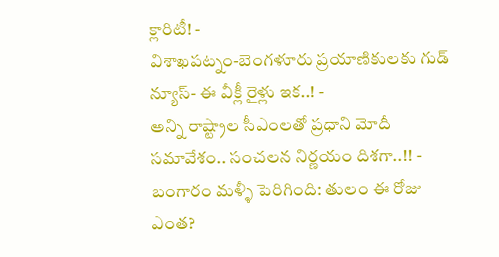క్లారిటీ! -
విశాఖపట్నం-బెంగళూరు ప్రయాణికులకు గుడ్ న్యూస్- ఈ వీక్లీ రైళ్లు ఇక..! -
అన్ని రాష్ట్రాల సీఎంలతో ప్రధాని మోదీ సమావేశం.. సంచలన నిర్ణయం దిశగా..!! -
బంగారం మళ్ళీ పెరిగింది: తులం ఈ రోజు ఎంత?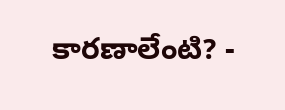కారణాలేంటి? -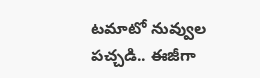టమాటో నువ్వుల పచ్చడి.. ఈజీగా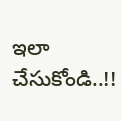ఇలా చేసుకోండి..!!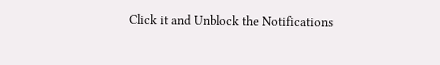Click it and Unblock the Notifications